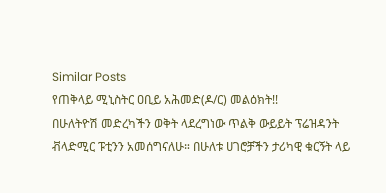Similar Posts
የጠቅላይ ሚኒስትር ዐቢይ አሕመድ(ዶ/ር) መልዕክት!!
በሁለትዮሽ መድረካችን ወቅት ላደረግነው ጥልቅ ውይይት ፕሬዝዳንት ቭላድሚር ፑቲንን አመሰግናለሁ። በሁለቱ ሀገሮቻችን ታሪካዊ ቁርኝት ላይ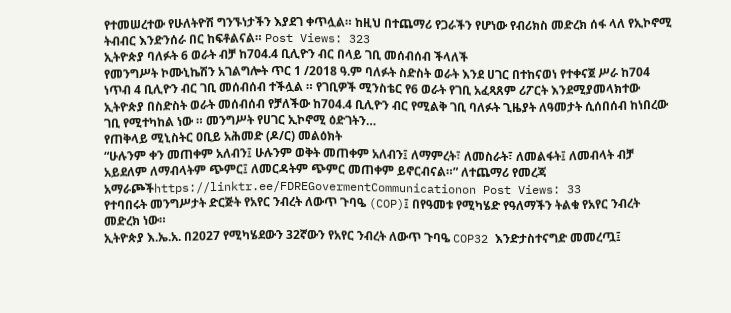የተመሠረተው የሁለትዮሽ ግንኙነታችን እያደገ ቀጥሏል። ከዚህ በተጨማሪ የጋራችን የሆነው የብሪክስ መድረክ ሰፋ ላለ የኢኮኖሚ ትብብር እንድንሰራ በር ከፍቶልናል። Post Views: 323
ኢትዮጵያ ባለፉት 6 ወራት ብቻ ከ704.4 ቢሊዮን ብር በላይ ገቢ መሰብሰብ ችላለች
የመንግሥት ኮሙኒኬሽን አገልግሎት ጥር 1 /2018 ዓ.ም ባለፉት ስድስት ወራት እንደ ሀገር በተከናወነ የተቀናጀ ሥራ ከ704 ነጥብ 4 ቢሊዮን ብር ገቢ መሰብሰብ ተችሏል ። የገቢዎች ሚንስቴር የ6 ወራት የገቢ አፈጻጸም ሪፖርት እንደሚያመላክተው ኢትዮጵያ በስድስት ወራት መሰብሰብ የቻለችው ከ704.4 ቢሊዮን ብር የሚልቅ ገቢ ባለፉት ጊዜያት ለዓመታት ሲሰበሰብ ከነበረው ገቢ የሚተካከል ነው ። መንግሥት የሀገር ኢኮኖሚ ዕድገትን…
የጠቅላይ ሚኒስትር ዐቢይ አሕመድ (ዶ/ር) መልዕክት
“ሁሉንም ቀን መጠቀም አለብን፤ ሁሉንም ወቅት መጠቀም አለብን፤ ለማምረት፣ ለመስራት፣ ለመልፋት፤ ለመብላት ብቻ አይደለም ለማብላትም ጭምር፤ ለመርዳትም ጭምር መጠቀም ይኖርብናል።” ለተጨማሪ የመረጃ አማራጮችhttps://linktr.ee/FDREGovermentCommunicationon Post Views: 33
የተባበሩት መንግሥታት ድርጅት የአየር ንብረት ለውጥ ጉባዔ (COP)፤ በየዓመቱ የሚካሄድ የዓለማችን ትልቁ የአየር ንብረት መድረክ ነው።
ኢትዮጵያ እ.ኤ.አ. በ2027 የሚካሄደውን 32ኛውን የአየር ንብረት ለውጥ ጉባዔ COP32 እንድታስተናግድ መመረጧ፤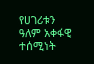የሀገሪቱን ዓለም አቀፋዊ ተሰሚነት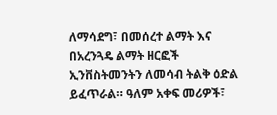ለማሳደግ፣ በመሰረተ ልማት እና በአረንጓዴ ልማት ዘርፎች ኢንቨስትመንትን ለመሳብ ትልቅ ዕድል ይፈጥራል። ዓለም አቀፍ መሪዎች፣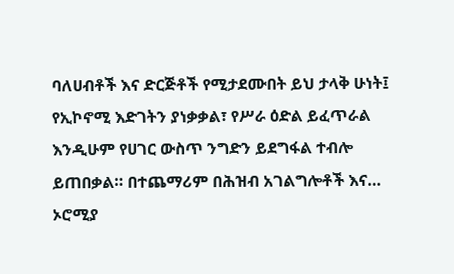ባለሀብቶች እና ድርጅቶች የሚታደሙበት ይህ ታላቅ ሁነት፤ የኢኮኖሚ እድገትን ያነቃቃል፣ የሥራ ዕድል ይፈጥራል እንዲሁም የሀገር ውስጥ ንግድን ይደግፋል ተብሎ ይጠበቃል። በተጨማሪም በሕዝብ አገልግሎቶች እና…
ኦሮሚያ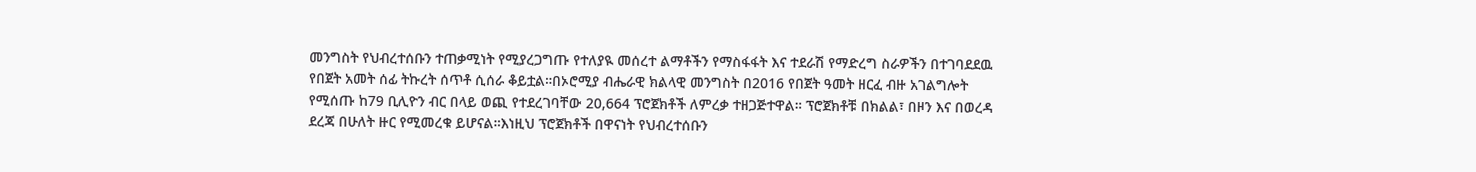መንግስት የህብረተሰቡን ተጠቃሚነት የሚያረጋግጡ የተለያዪ መሰረተ ልማቶችን የማስፋፋት እና ተደራሽ የማድረግ ስራዎችን በተገባደደዉ የበጀት አመት ሰፊ ትኩረት ሰጥቶ ሲሰራ ቆይቷል።በኦሮሚያ ብሔራዊ ክልላዊ መንግስት በ2016 የበጀት ዓመት ዘርፈ ብዙ አገልግሎት የሚሰጡ ከ79 ቢሊዮን ብር በላይ ወጪ የተደረገባቸው 20,664 ፕሮጀክቶች ለምረቃ ተዘጋጅተዋል። ፕሮጀክቶቹ በክልል፣ በዞን እና በወረዳ ደረጃ በሁለት ዙር የሚመረቁ ይሆናል።እነዚህ ፕሮጀክቶች በዋናነት የህብረተሰቡን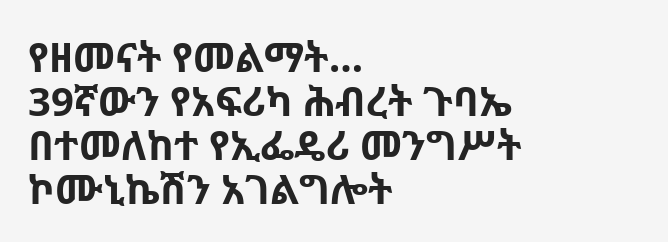የዘመናት የመልማት…
39ኛውን የአፍሪካ ሕብረት ጉባኤ በተመለከተ የኢፌዴሪ መንግሥት ኮሙኒኬሽን አገልግሎት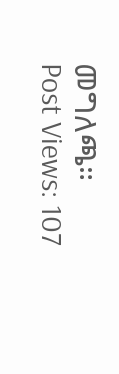መግለጫ።
Post Views: 107